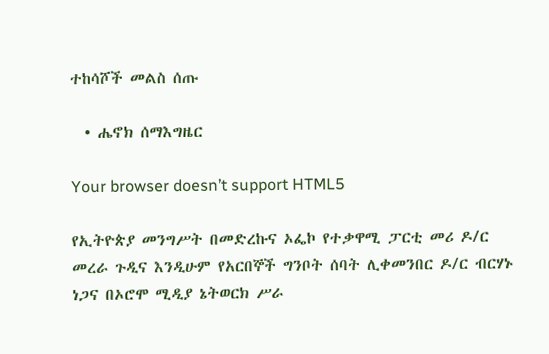ተከሳሾች መልስ ሰጡ

  • ሔኖክ ሰማእግዜር

Your browser doesn’t support HTML5

የኢትዮጵያ መንግሥት በመድረኩና ኦፌኮ የተቃዋሚ ፓርቲ መሪ ዶ/ር መረራ ጉዲና እንዲሁም የአርበኞች ግንቦት ሰባት ሊቀመንበር ዶ/ር ብርሃኑ ነጋና በኦሮሞ ሚዲያ ኔትወርክ ሥራ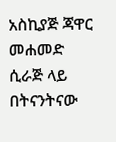አስኪያጅ ጃዋር መሐመድ ሲራጅ ላይ በትናንትናው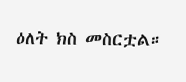ዕለት ክስ መስርቷል።